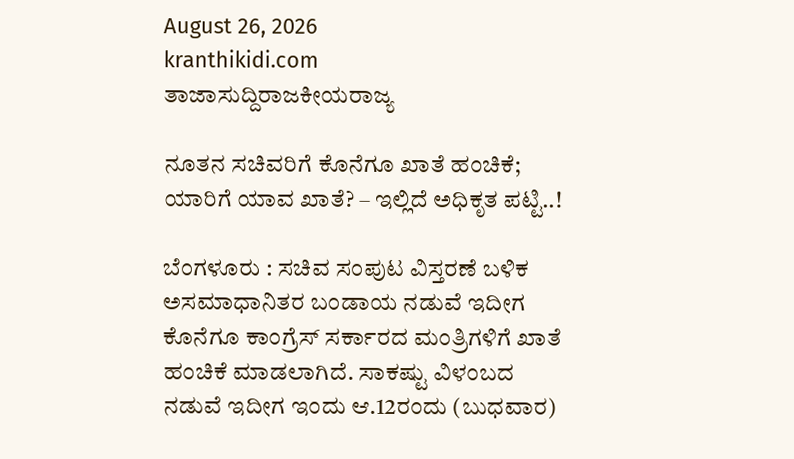August 26, 2026
kranthikidi.com
ತಾಜಾಸುದ್ದಿರಾಜಕೀಯರಾಜ್ಯ

ನೂತನ ಸಚಿವರಿಗೆ ಕೊನೆಗೂ ಖಾತೆ ಹಂಚಿಕೆ; ಯಾರಿಗೆ ಯಾವ ಖಾತೆ? – ಇಲ್ಲಿದೆ ಅಧಿಕೃತ ಪಟ್ಟಿ..!

ಬೆಂಗಳೂರು : ಸಚಿವ ಸಂಪುಟ ವಿಸ್ತರಣೆ ಬಳಿಕ ಅಸಮಾಧಾನಿತರ ಬಂಡಾಯ ನಡುವೆ ಇದೀಗ ಕೊನೆಗೂ ಕಾಂಗ್ರೆಸ್‌ ಸರ್ಕಾರದ ಮಂತ್ರಿಗಳಿಗೆ ಖಾತೆ ಹಂಚಿಕೆ ಮಾಡಲಾಗಿದೆ. ಸಾಕಷ್ಟು ವಿಳಂಬದ ನಡುವೆ ಇದೀಗ ಇಂದು ಆ.12ರಂದು (ಬುಧವಾರ)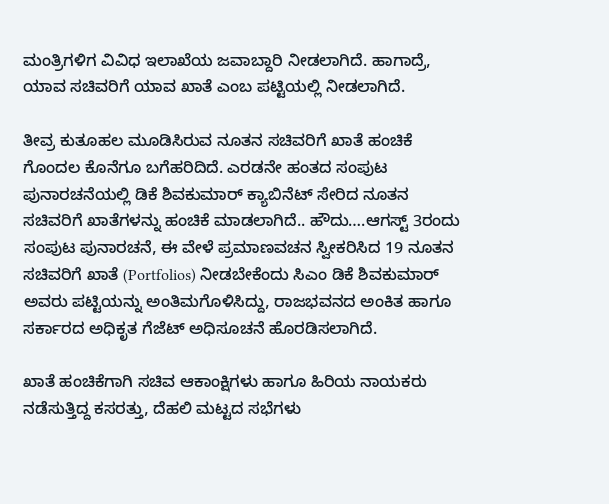ಮಂತ್ರಿಗಳಿಗ ವಿವಿಧ ಇಲಾಖೆಯ ಜವಾಬ್ದಾರಿ ನೀಡಲಾಗಿದೆ. ಹಾಗಾದ್ರೆ, ಯಾವ ಸಚಿವರಿಗೆ ಯಾವ ಖಾತೆ ಎಂಬ ಪಟ್ಟಿಯಲ್ಲಿ ನೀಡಲಾಗಿದೆ.

ತೀವ್ರ ಕುತೂಹಲ ಮೂಡಿಸಿರುವ ನೂತನ ಸಚಿವರಿಗೆ ಖಾತೆ ಹಂಚಿಕೆ ಗೊಂದಲ ಕೊನೆಗೂ ಬಗೆಹರಿದಿದೆ. ಎರಡನೇ ಹಂತದ ಸಂಪುಟ ಪುನಾರಚನೆಯಲ್ಲಿ ಡಿಕೆ ಶಿವಕುಮಾರ್ ಕ್ಯಾಬಿನೆಟ್ ಸೇರಿದ ನೂತನ ಸಚಿವರಿಗೆ ಖಾತೆಗಳನ್ನು ಹಂಚಿಕೆ ಮಾಡಲಾಗಿದೆ.. ಹೌದು….ಆಗಸ್ಟ್ 3ರಂದು ಸಂಪುಟ ಪುನಾರಚನೆ, ಈ ವೇಳೆ ಪ್ರಮಾಣವಚನ ಸ್ವೀಕರಿಸಿದ 19 ನೂತನ ಸಚಿವರಿಗೆ ಖಾತೆ (Portfolios) ನೀಡಬೇಕೆಂದು ಸಿಎಂ ಡಿಕೆ ಶಿವಕುಮಾರ್ ಅವರು ಪಟ್ಟಿಯನ್ನು ಅಂತಿಮಗೊಳಿಸಿದ್ದು, ರಾಜಭವನದ ಅಂಕಿತ ಹಾಗೂ ಸರ್ಕಾರದ ಅಧಿಕೃತ ಗೆಜೆಟ್ ಅಧಿಸೂಚನೆ ಹೊರಡಿಸಲಾಗಿದೆ.

ಖಾತೆ ಹಂಚಿಕೆಗಾಗಿ ಸಚಿವ ಆಕಾಂಕ್ಷಿಗಳು ಹಾಗೂ ಹಿರಿಯ ನಾಯಕರು ನಡೆಸುತ್ತಿದ್ದ ಕಸರತ್ತು, ದೆಹಲಿ ಮಟ್ಟದ ಸಭೆಗಳು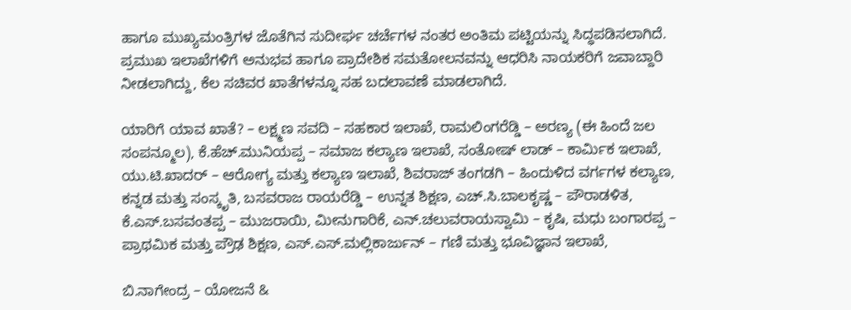ಹಾಗೂ ಮುಖ್ಯಮಂತ್ರಿಗಳ ಜೊತೆಗಿನ ಸುದೀರ್ಘ ಚರ್ಚೆಗಳ ನಂತರ ಅಂತಿಮ ಪಟ್ಟಿಯನ್ನು ಸಿದ್ಧಪಡಿಸಲಾಗಿದೆ. ಪ್ರಮುಖ ಇಲಾಖೆಗಳಿಗೆ ಅನುಭವ ಹಾಗೂ ಪ್ರಾದೇಶಿಕ ಸಮತೋಲನವನ್ನು ಆಧರಿಸಿ ನಾಯಕರಿಗೆ ಜವಾಬ್ದಾರಿ ನೀಡಲಾಗಿದ್ದು, ಕೆಲ ಸಚಿವರ ಖಾತೆಗಳನ್ನೂ ಸಹ ಬದಲಾವಣೆ ಮಾಡಲಾಗಿದೆ.

ಯಾರಿಗೆ ಯಾವ ಖಾತೆ? – ಲಕ್ಷ್ಮಣ ಸವದಿ – ಸಹಕಾರ ಇಲಾಖೆ, ರಾಮಲಿಂಗರೆಡ್ಡಿ – ಅರಣ್ಯ (ಈ ಹಿಂದೆ ಜಲ ಸಂಪನ್ಮೂಲ), ಕೆ.ಹೆಚ್.ಮುನಿಯಪ್ಪ – ಸಮಾಜ ಕಲ್ಯಾಣ ಇಲಾಖೆ, ಸಂತೋಷ್ ಲಾಡ್ – ಕಾರ್ಮಿಕ ಇಲಾಖೆ, ಯು.ಟಿ.ಖಾದರ್ – ಆರೋಗ್ಯ ಮತ್ತು ಕಲ್ಯಾಣ ಇಲಾಖೆ, ಶಿವರಾಜ್ ತಂಗಡಗಿ – ಹಿಂದುಳಿದ ವರ್ಗಗಳ ಕಲ್ಯಾಣ, ಕನ್ನಡ ಮತ್ತು ಸಂಸ್ಕೃತಿ, ಬಸವರಾಜ ರಾಯರೆಡ್ಡಿ – ಉನ್ನತ ಶಿಕ್ಷಣ, ಎಚ್‌.ಸಿ.ಬಾಲಕೃಷ್ಣ – ಪೌರಾಡಳಿತ, ಕೆ.ಎಸ್‌.ಬಸವಂತಪ್ಪ – ಮುಜರಾಯಿ, ಮೀನುಗಾರಿಕೆ, ಎನ್‌.ಚಲುವರಾಯಸ್ವಾಮಿ – ಕೃಷಿ, ಮಧು ಬಂಗಾರಪ್ಪ – ಪ್ರಾಥಮಿಕ ಮತ್ತು ಪ್ರೌಢ ಶಿಕ್ಷಣ, ಎಸ್‌.ಎಸ್‌.ಮಲ್ಲಿಕಾರ್ಜುನ್‌ – ಗಣಿ ಮತ್ತು ಭೂವಿಜ್ಞಾನ ಇಲಾಖೆ,

ಬಿ.ನಾಗೇಂದ್ರ – ಯೋಜನೆ &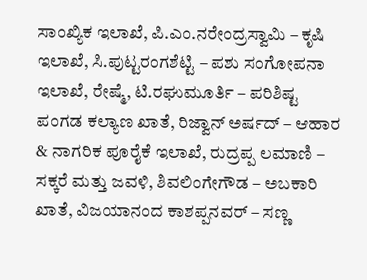ಸಾಂಖ್ಯಿಕ ಇಲಾಖೆ, ಪಿ.ಎಂ.ನರೇಂದ್ರಸ್ವಾಮಿ – ಕೃಷಿ ಇಲಾಖೆ, ಸಿ.ಪುಟ್ಟರಂಗಶೆಟ್ಟಿ – ಪಶು ಸಂಗೋಪನಾ ಇಲಾಖೆ, ರೇಷ್ಮೆ, ಟಿ.ರಘುಮೂರ್ತಿ – ಪರಿಶಿಷ್ಟ ಪಂಗಡ ಕಲ್ಯಾಣ ಖಾತೆ, ರಿಜ್ವಾನ್‌ ಅರ್ಷದ್‌ – ಆಹಾರ & ನಾಗರಿಕ ಪೂರೈಕೆ ಇಲಾಖೆ, ರುದ್ರಪ್ಪ ಲಮಾಣಿ – ಸಕ್ಕರೆ ಮತ್ತು ಜವಳಿ, ಶಿವಲಿಂಗೇಗೌಡ – ಅಬಕಾರಿ ಖಾತೆ, ವಿಜಯಾನಂದ ಕಾಶಪ್ಪನವರ್‌ – ಸಣ್ಣ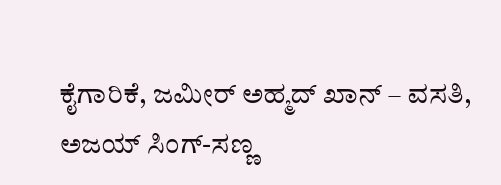ಕೈಗಾರಿಕೆ, ಜಮೀರ್‌ ಅಹ್ಮದ್‌ ಖಾನ್ – ವಸತಿ, ಅಜಯ್ ಸಿಂಗ್-ಸಣ್ಣ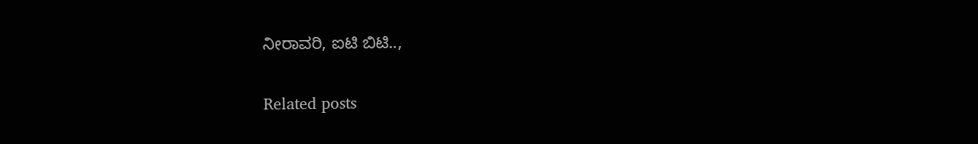ನೀರಾವರಿ, ಐಟಿ ಬಿಟಿ..,

Related posts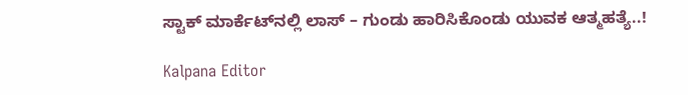ಸ್ಟಾಕ್‌ ಮಾರ್ಕೆಟ್‌ನಲ್ಲಿ ಲಾಸ್‌ – ಗುಂಡು ಹಾರಿಸಿಕೊಂಡು ಯುವಕ ಆತ್ಮಹತ್ಯೆ..!

Kalpana Editor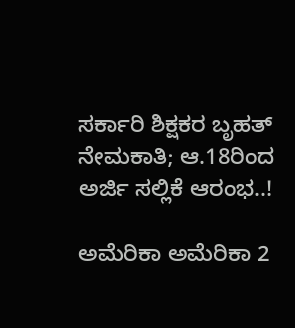ಸರ್ಕಾರಿ ಶಿಕ್ಷಕರ ಬೃಹತ್ ನೇಮಕಾತಿ; ಆ.18ರಿಂದ ಅರ್ಜಿ ಸಲ್ಲಿಕೆ ಆರಂಭ..!

ಅಮೆರಿಕಾ ಅಮೆರಿಕಾ 2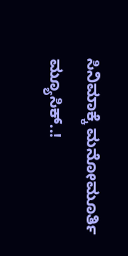ಸಿನಿಮಾಕ್ಕೆ ಮನೋಮೂರ್ತಿ ಮ್ಯೂಸಿಕ್..!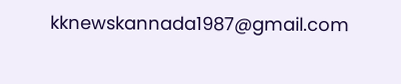kknewskannada1987@gmail.com